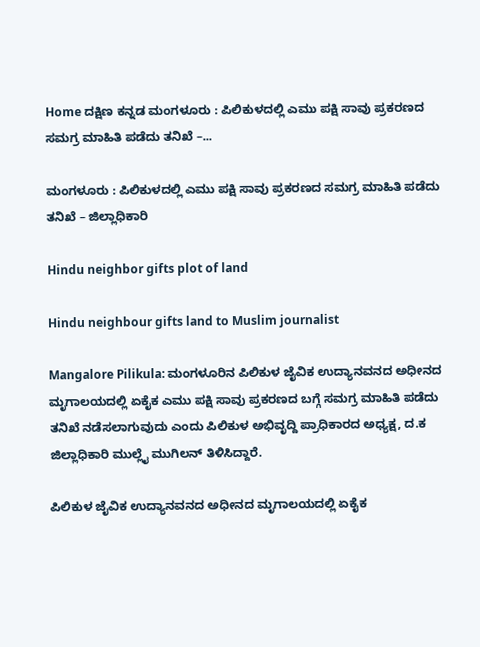Home ದಕ್ಷಿಣ ಕನ್ನಡ ಮಂಗಳೂರು : ಪಿಲಿಕುಳದಲ್ಲಿ ಎಮು ಪಕ್ಷಿ ಸಾವು ಪ್ರಕರಣದ ಸಮಗ್ರ ಮಾಹಿತಿ ಪಡೆದು ತನಿಖೆ –...

ಮಂಗಳೂರು : ಪಿಲಿಕುಳದಲ್ಲಿ ಎಮು ಪಕ್ಷಿ ಸಾವು ಪ್ರಕರಣದ ಸಮಗ್ರ ಮಾಹಿತಿ ಪಡೆದು ತನಿಖೆ – ಜಿಲ್ಲಾಧಿಕಾರಿ

Hindu neighbor gifts plot of land

Hindu neighbour gifts land to Muslim journalist

Mangalore Pilikula: ಮಂಗಳೂರಿನ ಪಿಲಿಕುಳ ಜೈವಿಕ ಉದ್ಯಾನವನದ ಅಧೀನದ ಮೃಗಾಲಯದಲ್ಲಿ ಏಕೈಕ ಎಮು ಪಕ್ಷಿ ಸಾವು ಪ್ರಕರಣದ ಬಗ್ಗೆ ಸಮಗ್ರ ಮಾಹಿತಿ ಪಡೆದು ತನಿಖೆ ನಡೆಸಲಾಗುವುದು ಎಂದು ಪಿಲಿಕುಳ ಅಭಿವೃದ್ದಿ ಪ್ರಾಧಿಕಾರದ ಅಧ್ಯಕ್ಷ, ದ.ಕ ಜಿಲ್ಲಾಧಿಕಾರಿ ಮುಲ್ಲೈ ಮುಗಿಲನ್ ತಿಳಿಸಿದ್ದಾರೆ.

ಪಿಲಿಕುಳ ಜೈವಿಕ ಉದ್ಯಾನವನದ ಅಧೀನದ ಮೃಗಾಲಯದಲ್ಲಿ ಏಕೈಕ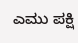ಎಮು ಪಕ್ಷಿ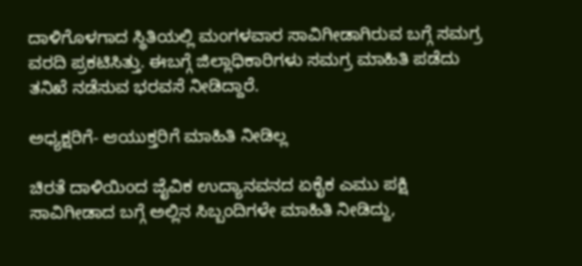ದಾಳಿಗೊಳಗಾದ ಸ್ಥಿತಿಯಲ್ಲಿ ಮಂಗಳವಾರ ಸಾವಿಗೀಡಾಗಿರುವ ಬಗ್ಗೆ ಸಮಗ್ರ ವರದಿ ಪ್ರಕಟಿಸಿತ್ತು. ಈಬಗ್ಗೆ ಜಿಲ್ಲಾಧಿಕಾರಿಗಳು ಸಮಗ್ರ ಮಾಹಿತಿ ಪಡೆದು ತನಿಖೆ ನಡೆಸುವ ಭರವಸೆ ನೀಡಿದ್ದಾರೆ.

ಅಧ್ಯಕ್ಷರಿಗೆ- ಆಯುಕ್ತರಿಗೆ ಮಾಹಿತಿ ನೀಡಿಲ್ಲ

ಚಿರತೆ ದಾಳಿಯಿಂದ ಜೈವಿಕ ಉದ್ಯಾನವನದ ಏಕೈಕ ಎಮು ಪಕ್ಷಿ ಸಾವಿಗೀಡಾದ ಬಗ್ಗೆ ಅಲ್ಲಿನ ಸಿಬ್ಬಂದಿಗಳೇ ಮಾಹಿತಿ ನೀಡಿದ್ದು,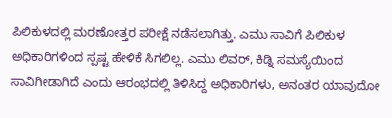ಪಿಲಿಕುಳದಲ್ಲಿ ಮರಣೋತ್ತರ ಪರೀಕ್ಷೆ ನಡೆಸಲಾಗಿತ್ತು. ಎಮು ಸಾವಿಗೆ ಪಿಲಿಕುಳ ಅಧಿಕಾರಿಗಳಿಂದ ಸ್ಪಷ್ಟ ಹೇಳಿಕೆ ಸಿಗಲಿಲ್ಲ. ಎಮು ಲಿವರ್, ಕಿಡ್ನಿ ಸಮಸ್ಯೆಯಿಂದ ಸಾವಿಗೀಡಾಗಿದೆ ಎಂದು ಆರಂಭದಲ್ಲಿ ತಿಳಿಸಿದ್ದ ಅಧಿಕಾರಿಗಳು, ಅನಂತರ ಯಾವುದೋ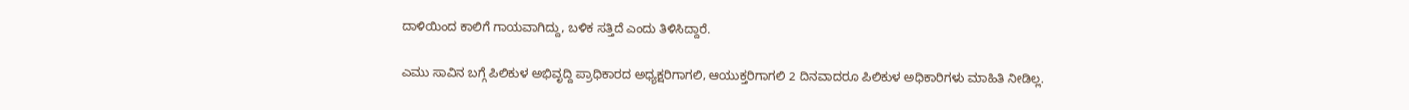ದಾಳಿಯಿಂದ ಕಾಲಿಗೆ ಗಾಯವಾಗಿದ್ದು, ಬಳಿಕ ಸತ್ತಿದೆ ಎಂದು ತಿಳಿಸಿದ್ದಾರೆ.

ಎಮು ಸಾವಿನ ಬಗ್ಗೆ ಪಿಲಿಕುಳ ಅಭಿವೃದ್ದಿ ಪ್ರಾಧಿಕಾರದ ಅಧ್ಯಕ್ಷರಿಗಾಗಲಿ, ಆಯುಕ್ತರಿಗಾಗಲಿ 2 ದಿನವಾದರೂ ಪಿಲಿಕುಳ ಅಧಿಕಾರಿಗಳು ಮಾಹಿತಿ ನೀಡಿಲ್ಲ.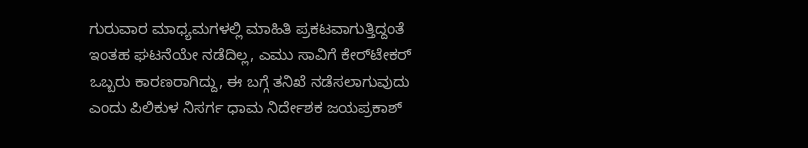ಗುರುವಾರ ಮಾಧ್ಯಮಗಳಲ್ಲಿ ಮಾಹಿತಿ ಪ್ರಕಟವಾಗುತ್ತಿದ್ದಂತೆ ಇಂತಹ ಘಟನೆಯೇ ನಡೆದಿಲ್ಲ, ಎಮು ಸಾವಿಗೆ ಕೇರ್‌ಟೇಕರ್ ಒಬ್ಬರು ಕಾರಣರಾಗಿದ್ದು, ಈ ಬಗ್ಗೆ ತನಿಖೆ ನಡೆಸಲಾಗುವುದು ಎಂದು ಪಿಲಿಕುಳ ನಿಸರ್ಗ ಧಾಮ ನಿರ್ದೇಶಕ ಜಯಪ್ರಕಾಶ್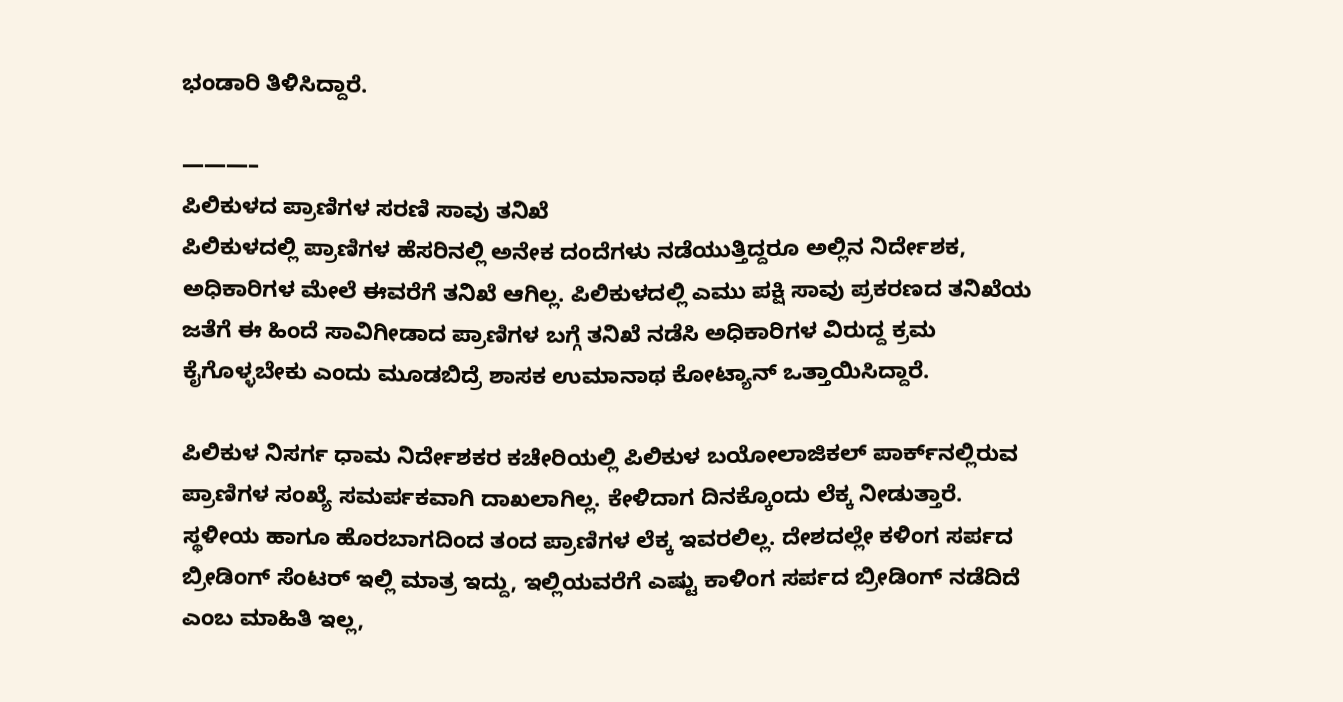ಭಂಡಾರಿ ತಿಳಿಸಿದ್ದಾರೆ.

———–
ಪಿಲಿಕುಳದ ಪ್ರಾಣಿಗಳ ಸರಣಿ ಸಾವು ತನಿಖೆ
ಪಿಲಿಕುಳದಲ್ಲಿ ಪ್ರಾಣಿಗಳ ಹೆಸರಿನಲ್ಲಿ ಅನೇಕ ದಂದೆಗಳು ನಡೆಯುತ್ತಿದ್ದರೂ ಅಲ್ಲಿನ ನಿರ್ದೇಶಕ, ಅಧಿಕಾರಿಗಳ ಮೇಲೆ ಈವರೆಗೆ ತನಿಖೆ ಆಗಿಲ್ಲ. ಪಿಲಿಕುಳದಲ್ಲಿ ಎಮು ಪಕ್ಷಿ ಸಾವು ಪ್ರಕರಣದ ತನಿಖೆಯ ಜತೆಗೆ ಈ ಹಿಂದೆ ಸಾವಿಗೀಡಾದ ಪ್ರಾಣಿಗಳ ಬಗ್ಗೆ ತನಿಖೆ ನಡೆಸಿ ಅಧಿಕಾರಿಗಳ ವಿರುದ್ದ ಕ್ರಮ ಕೈಗೊಳ್ಳಬೇಕು ಎಂದು ಮೂಡಬಿದ್ರೆ ಶಾಸಕ ಉಮಾನಾಥ ಕೋಟ್ಯಾನ್ ಒತ್ತಾಯಿಸಿದ್ದಾರೆ.

ಪಿಲಿಕುಳ ನಿಸರ್ಗ ಧಾಮ ನಿರ್ದೇಶಕರ ಕಚೇರಿಯಲ್ಲಿ ಪಿಲಿಕುಳ ಬಯೋಲಾಜಿಕಲ್ ಪಾರ್ಕ್‌ನಲ್ಲಿರುವ ಪ್ರಾಣಿಗಳ ಸಂಖ್ಯೆ ಸಮರ್ಪಕವಾಗಿ ದಾಖಲಾಗಿಲ್ಲ. ಕೇಳಿದಾಗ ದಿನಕ್ಕೊಂದು ಲೆಕ್ಕ ನೀಡುತ್ತಾರೆ. ಸ್ಥಳೀಯ ಹಾಗೂ ಹೊರಬಾಗದಿಂದ ತಂದ ಪ್ರಾಣಿಗಳ ಲೆಕ್ಕ ಇವರಲಿಲ್ಲ. ದೇಶದಲ್ಲೇ ಕಳಿಂಗ ಸರ್ಪದ ಬ್ರೀಡಿಂಗ್ ಸೆಂಟರ್ ಇಲ್ಲಿ ಮಾತ್ರ ಇದ್ದು, ಇಲ್ಲಿಯವರೆಗೆ ಎಷ್ಟು ಕಾಳಿಂಗ ಸರ್ಪದ ಬ್ರೀಡಿಂಗ್ ನಡೆದಿದೆ ಎಂಬ ಮಾಹಿತಿ ಇಲ್ಲ,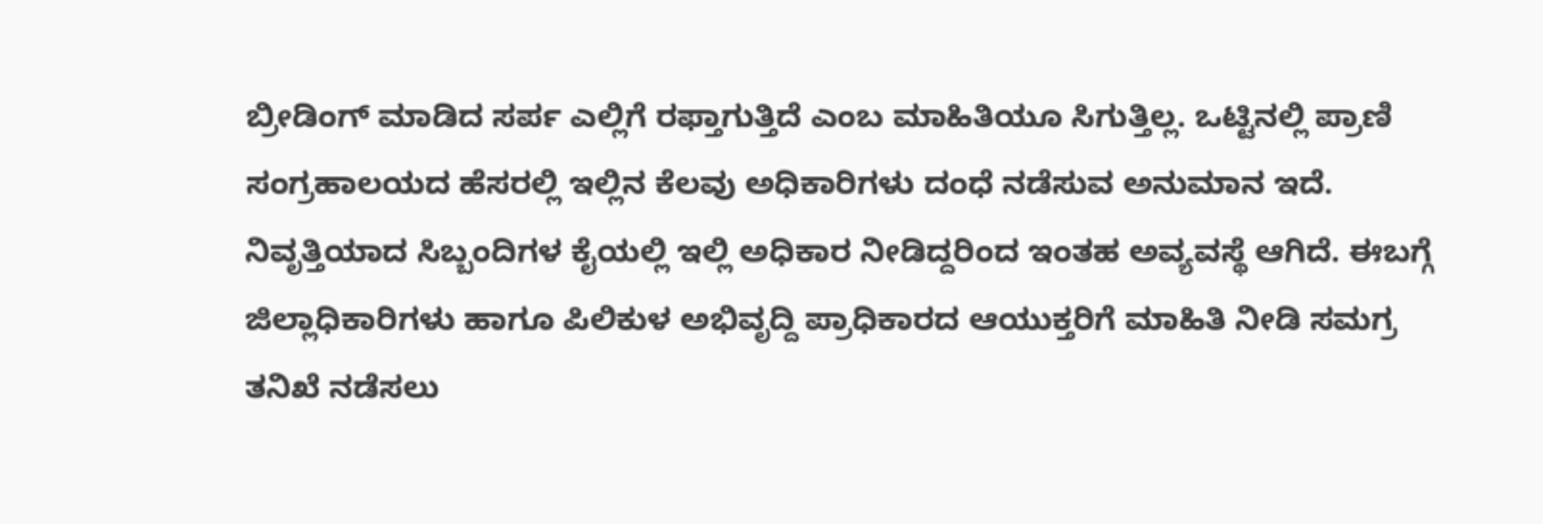ಬ್ರೀಡಿಂಗ್ ಮಾಡಿದ ಸರ್ಪ ಎಲ್ಲಿಗೆ ರಫ್ತಾಗುತ್ತಿದೆ ಎಂಬ ಮಾಹಿತಿಯೂ ಸಿಗುತ್ತಿಲ್ಲ. ಒಟ್ಟಿನಲ್ಲಿ ಪ್ರಾಣಿ ಸಂಗ್ರಹಾಲಯದ ಹೆಸರಲ್ಲಿ ಇಲ್ಲಿನ ಕೆಲವು ಅಧಿಕಾರಿಗಳು ದಂಧೆ ನಡೆಸುವ ಅನುಮಾನ ಇದೆ. ನಿವೃತ್ತಿಯಾದ ಸಿಬ್ಬಂದಿಗಳ ಕೈಯಲ್ಲಿ ಇಲ್ಲಿ ಅಧಿಕಾರ ನೀಡಿದ್ದರಿಂದ ಇಂತಹ ಅವ್ಯವಸ್ಥೆ ಆಗಿದೆ. ಈಬಗ್ಗೆ ಜಿಲ್ಲಾಧಿಕಾರಿಗಳು ಹಾಗೂ ಪಿಲಿಕುಳ ಅಭಿವೃದ್ದಿ ಪ್ರಾಧಿಕಾರದ ಆಯುಕ್ತರಿಗೆ ಮಾಹಿತಿ ನೀಡಿ ಸಮಗ್ರ ತನಿಖೆ ನಡೆಸಲು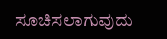ಸೂಚಿಸಲಾಗುವುದು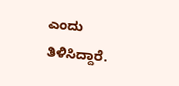ಎಂದು ತಿಳಿಸಿದ್ದಾರೆ.